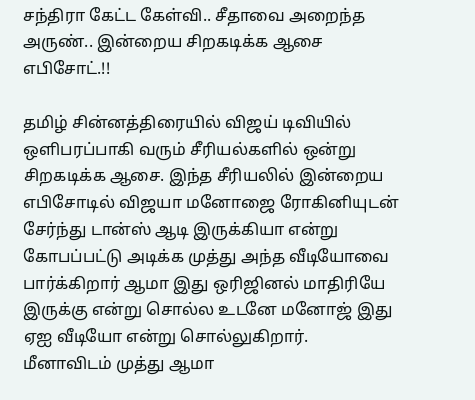சந்திரா கேட்ட கேள்வி.. சீதாவை அறைந்த அருண்.. இன்றைய சிறகடிக்க ஆசை எபிசோட்.!!

தமிழ் சின்னத்திரையில் விஜய் டிவியில் ஒளிபரப்பாகி வரும் சீரியல்களில் ஒன்று சிறகடிக்க ஆசை. இந்த சீரியலில் இன்றைய எபிசோடில் விஜயா மனோஜை ரோகினியுடன் சேர்ந்து டான்ஸ் ஆடி இருக்கியா என்று கோபப்பட்டு அடிக்க முத்து அந்த வீடியோவை பார்க்கிறார் ஆமா இது ஒரிஜினல் மாதிரியே இருக்கு என்று சொல்ல உடனே மனோஜ் இது ஏஐ வீடியோ என்று சொல்லுகிறார். மீனாவிடம் முத்து ஆமா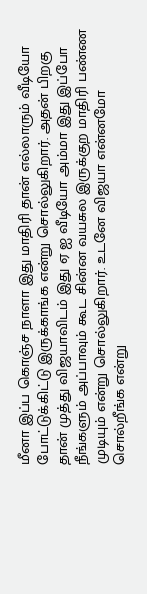மீனா இப்ப கொஞ்ச நாளா இது மாதிரி தான் எல்லாரும் வீடியோ போட்டுக்கிட்டு இருக்காங்க என்று சொல்லுகிறார். அதன் பிறகு தான் முத்து விஜயாவிடம் இது ஏ ஐ வீடியோ அம்மா இது இப்போ நீங்களும் அப்பாவும் கூட சின்ன வயசுல இருக்குற மாதிரி பண்ண முடியும் என்று சொல்லுகிறார். உடனே விஜயா என்னமோ சொல்றீங்க என்று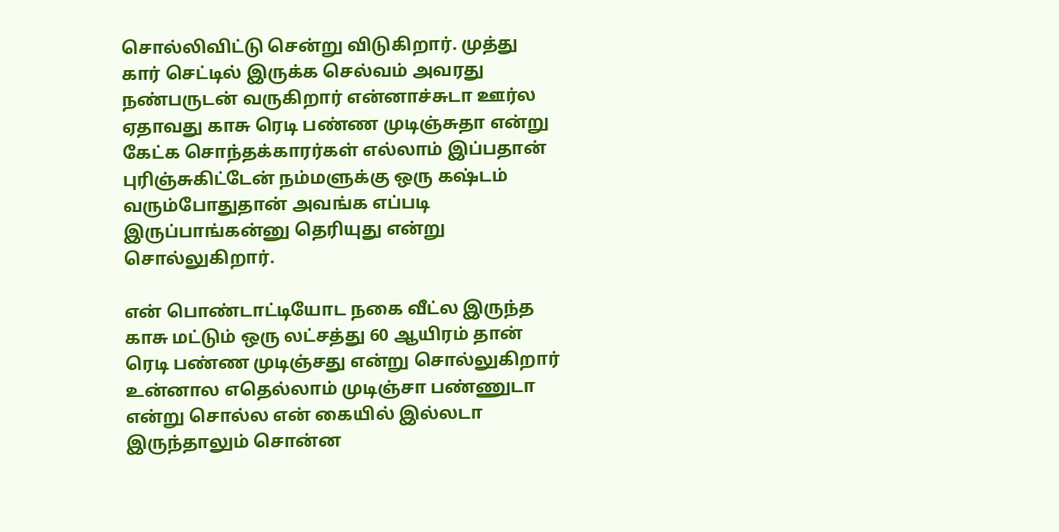சொல்லிவிட்டு சென்று விடுகிறார். முத்து கார் செட்டில் இருக்க செல்வம் அவரது நண்பருடன் வருகிறார் என்னாச்சுடா ஊர்ல ஏதாவது காசு ரெடி பண்ண முடிஞ்சுதா என்று கேட்க சொந்தக்காரர்கள் எல்லாம் இப்பதான் புரிஞ்சுகிட்டேன் நம்மளுக்கு ஒரு கஷ்டம் வரும்போதுதான் அவங்க எப்படி இருப்பாங்கன்னு தெரியுது என்று சொல்லுகிறார்.

என் பொண்டாட்டியோட நகை வீட்ல இருந்த காசு மட்டும் ஒரு லட்சத்து 60 ஆயிரம் தான் ரெடி பண்ண முடிஞ்சது என்று சொல்லுகிறார் உன்னால எதெல்லாம் முடிஞ்சா பண்ணுடா என்று சொல்ல என் கையில் இல்லடா இருந்தாலும் சொன்ன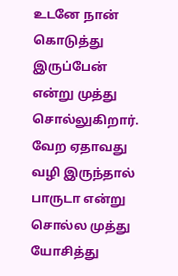உடனே நான் கொடுத்து இருப்பேன் என்று முத்து சொல்லுகிறார். வேற ஏதாவது வழி இருந்தால் பாருடா என்று சொல்ல முத்து யோசித்து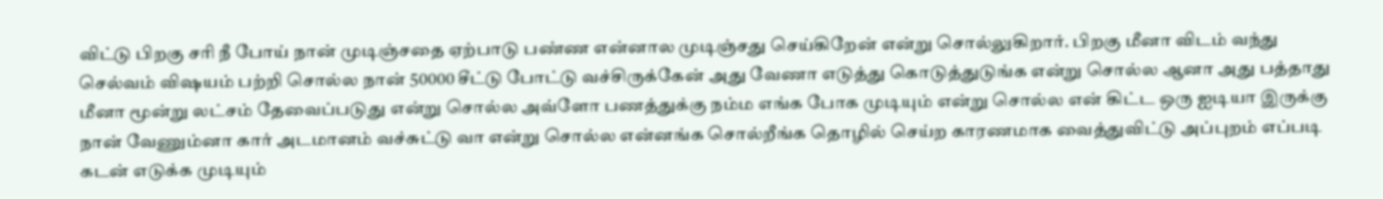விட்டு பிறகு சரி நீ போய் நான் முடிஞ்சதை ஏற்பாடு பண்ண என்னால முடிஞ்சது செய்கிறேன் என்று சொல்லுகிறார். பிறகு மீனா விடம் வந்து செல்வம் விஷயம் பற்றி சொல்ல நான் 50000 சீட்டு போட்டு வச்சிருக்கேன் அது வேணா எடுத்து கொடுத்துடுங்க என்று சொல்ல ஆனா அது பத்தாது மீனா மூன்று லட்சம் தேவைப்படுது என்று சொல்ல அவ்ளோ பணத்துக்கு நம்ம எங்க போக முடியும் என்று சொல்ல என் கிட்ட ஒரு ஐடியா இருக்கு நான் வேணும்னா கார் அடமானம் வச்சுட்டு வா என்று சொல்ல என்னங்க சொல்றீங்க தொழில் செய்ற காரணமாக வைத்துவிட்டு அப்புறம் எப்படி கடன் எடுக்க முடியும்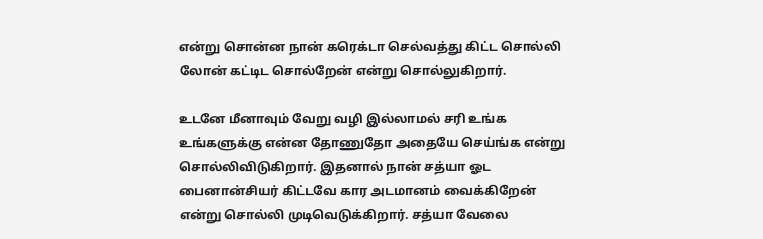என்று சொன்ன நான் கரெக்டா செல்வத்து கிட்ட சொல்லி லோன் கட்டிட சொல்றேன் என்று சொல்லுகிறார்.

உடனே மீனாவும் வேறு வழி இல்லாமல் சரி உங்க உங்களுக்கு என்ன தோணுதோ அதையே செய்ங்க என்று சொல்லிவிடுகிறார். இதனால் நான் சத்யா ஓட பைனான்சியர் கிட்டவே கார அடமானம் வைக்கிறேன் என்று சொல்லி முடிவெடுக்கிறார். சத்யா வேலை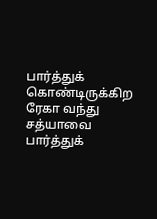பார்த்துக் கொண்டிருக்கிற ரேகா வந்து சத்யாவை பார்த்துக்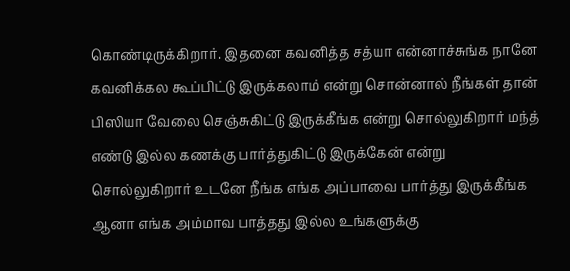கொண்டிருக்கிறார். இதனை கவனித்த சத்யா என்னாச்சுங்க நானே கவனிக்கல கூப்பிட்டு இருக்கலாம் என்று சொன்னால் நீங்கள் தான் பிஸியா வேலை செஞ்சுகிட்டு இருக்கீங்க என்று சொல்லுகிறார் மந்த் எண்டு இல்ல கணக்கு பார்த்துகிட்டு இருக்கேன் என்று சொல்லுகிறார் உடனே நீங்க எங்க அப்பாவை பார்த்து இருக்கீங்க ஆனா எங்க அம்மாவ பாத்தது இல்ல உங்களுக்கு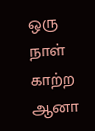ஒரு நாள் காற்ற ஆனா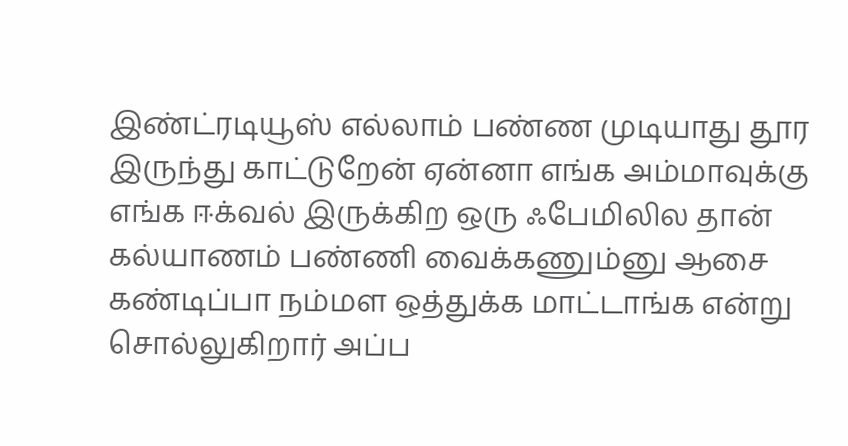இண்ட்ரடியூஸ் எல்லாம் பண்ண முடியாது தூர இருந்து காட்டுறேன் ஏன்னா எங்க அம்மாவுக்கு எங்க ஈக்வல் இருக்கிற ஒரு ஃபேமிலில தான் கல்யாணம் பண்ணி வைக்கணும்னு ஆசை கண்டிப்பா நம்மள ஒத்துக்க மாட்டாங்க என்று சொல்லுகிறார் அப்ப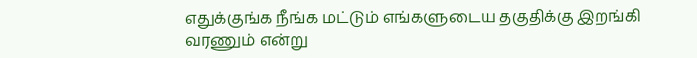எதுக்குங்க நீங்க மட்டும் எங்களுடைய தகுதிக்கு இறங்கி வரணும் என்று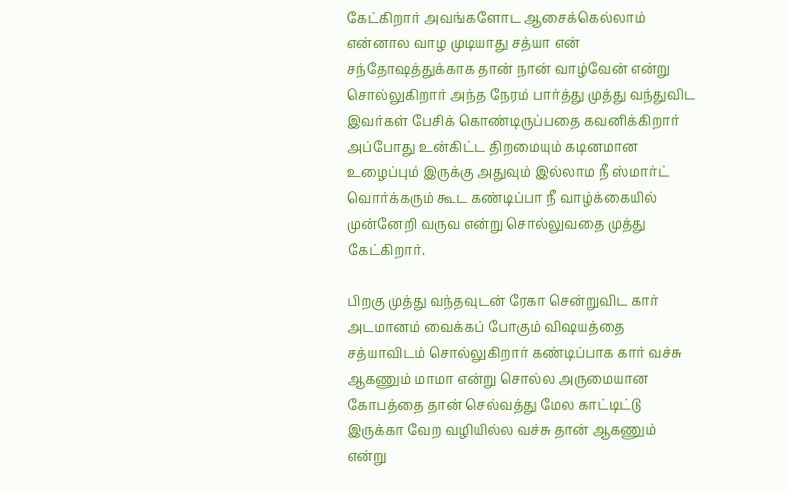கேட்கிறார் அவங்களோட ஆசைக்கெல்லாம் என்னால வாழ முடியாது சத்யா என் சந்தோஷத்துக்காக தான் நான் வாழ்வேன் என்று சொல்லுகிறார் அந்த நேரம் பார்த்து முத்து வந்துவிட இவர்கள் பேசிக் கொண்டிருப்பதை கவனிக்கிறார் அப்போது உன்கிட்ட திறமையும் கடினமான உழைப்பும் இருக்கு அதுவும் இல்லாம நீ ஸ்மார்ட் வொர்க்கரும் கூட கண்டிப்பா நீ வாழ்க்கையில் முன்னேறி வருவ என்று சொல்லுவதை முத்து கேட்கிறார்.

பிறகு முத்து வந்தவுடன் ரேகா சென்றுவிட கார் அடமானம் வைக்கப் போகும் விஷயத்தை சத்யாவிடம் சொல்லுகிறார் கண்டிப்பாக கார் வச்சு ஆகணும் மாமா என்று சொல்ல அருமையான கோபத்தை தான் செல்வத்து மேல காட்டிட்டு இருக்கா வேற வழியில்ல வச்சு தான் ஆகணும் என்று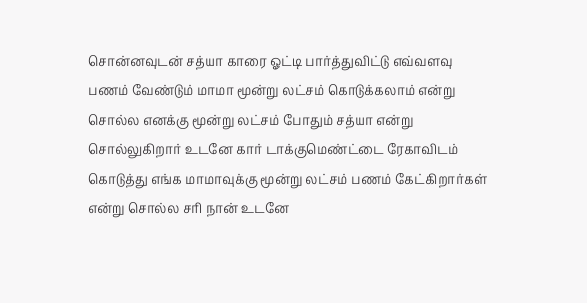சொன்னவுடன் சத்யா காரை ஓட்டி பார்த்துவிட்டு எவ்வளவு பணம் வேண்டும் மாமா மூன்று லட்சம் கொடுக்கலாம் என்று சொல்ல எனக்கு மூன்று லட்சம் போதும் சத்யா என்று சொல்லுகிறார் உடனே கார் டாக்குமெண்ட்டை ரேகாவிடம் கொடுத்து எங்க மாமாவுக்கு மூன்று லட்சம் பணம் கேட்கிறார்கள் என்று சொல்ல சரி நான் உடனே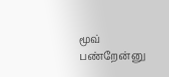மூவ் பண்றேன்னு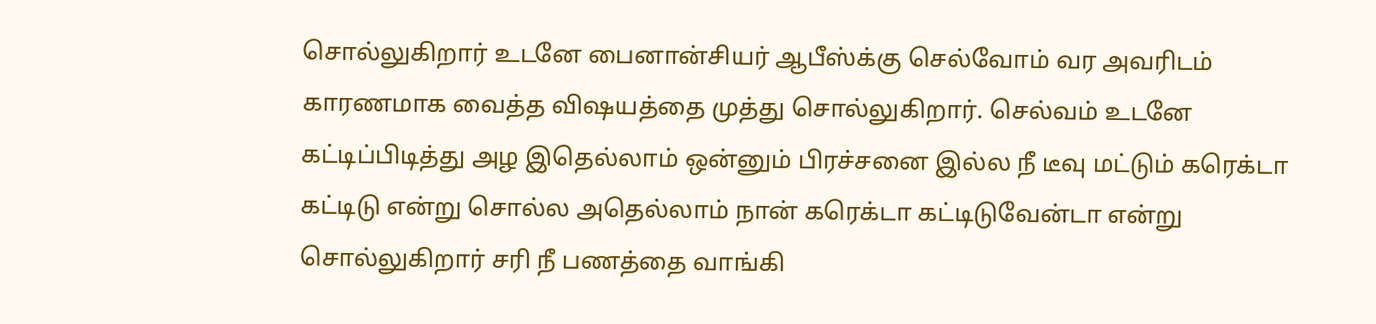சொல்லுகிறார் உடனே பைனான்சியர் ஆபீஸ்க்கு செல்வோம் வர அவரிடம் காரணமாக வைத்த விஷயத்தை முத்து சொல்லுகிறார். செல்வம் உடனே கட்டிப்பிடித்து அழ இதெல்லாம் ஒன்னும் பிரச்சனை இல்ல நீ டீவு மட்டும் கரெக்டா கட்டிடு என்று சொல்ல அதெல்லாம் நான் கரெக்டா கட்டிடுவேன்டா என்று சொல்லுகிறார் சரி நீ பணத்தை வாங்கி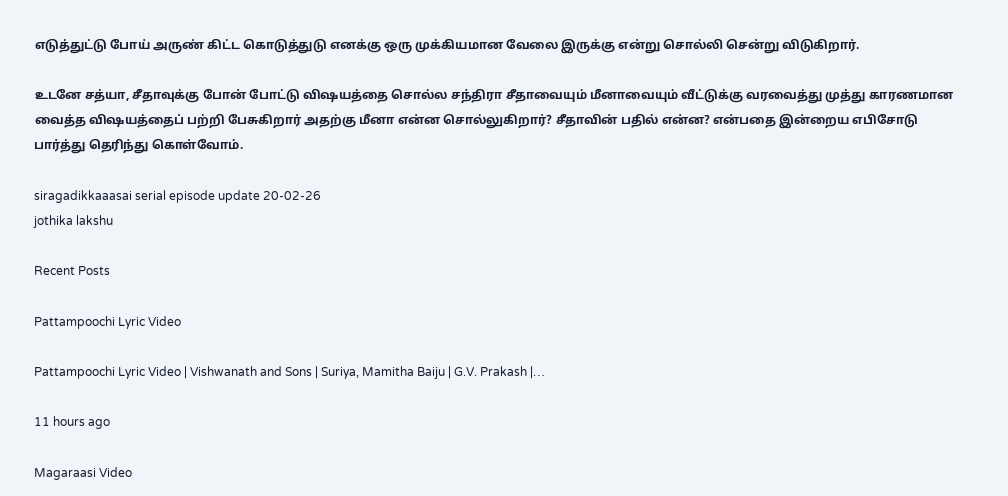எடுத்துட்டு போய் அருண் கிட்ட கொடுத்துடு எனக்கு ஒரு முக்கியமான வேலை இருக்கு என்று சொல்லி சென்று விடுகிறார்.

உடனே சத்யா, சீதாவுக்கு போன் போட்டு விஷயத்தை சொல்ல சந்திரா சீதாவையும் மீனாவையும் வீட்டுக்கு வரவைத்து முத்து காரணமான வைத்த விஷயத்தைப் பற்றி பேசுகிறார் அதற்கு மீனா என்ன சொல்லுகிறார்? சீதாவின் பதில் என்ன? என்பதை இன்றைய எபிசோடு பார்த்து தெரிந்து கொள்வோம்.

siragadikkaaasai serial episode update 20-02-26
jothika lakshu

Recent Posts

Pattampoochi Lyric Video

Pattampoochi Lyric Video | Vishwanath and Sons | Suriya, Mamitha Baiju | G.V. Prakash |…

11 hours ago

Magaraasi Video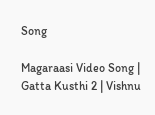Song

Magaraasi Video Song | Gatta Kusthi 2 | Vishnu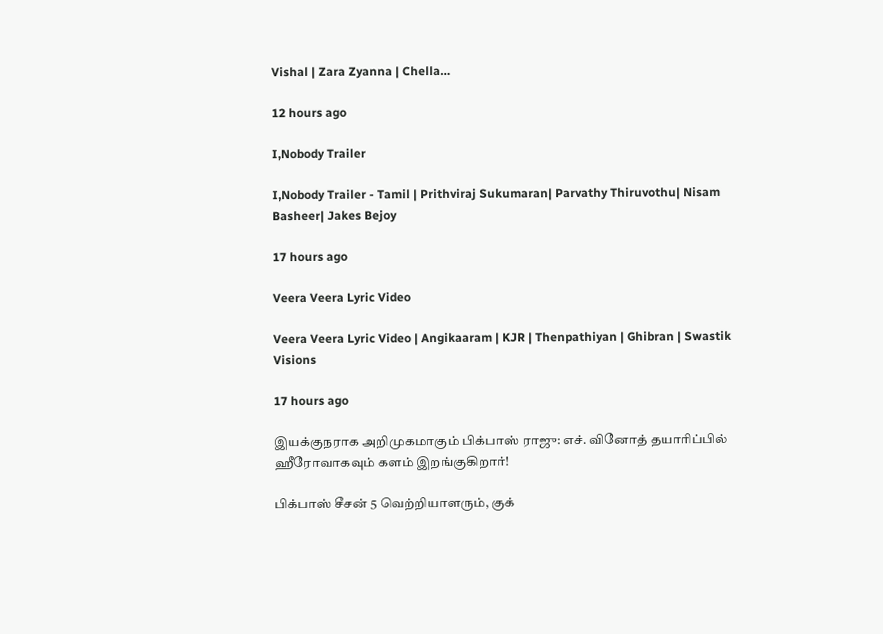Vishal | Zara Zyanna | Chella…

12 hours ago

I,Nobody Trailer

I,Nobody Trailer - Tamil | Prithviraj Sukumaran| Parvathy Thiruvothu| Nisam Basheer| Jakes Bejoy

17 hours ago

Veera Veera Lyric Video

Veera Veera Lyric Video | Angikaaram | KJR | Thenpathiyan | Ghibran | Swastik Visions

17 hours ago

இயக்குநராக அறிமுகமாகும் பிக்பாஸ் ராஜு: எச். வினோத் தயாரிப்பில் ஹீரோவாகவும் களம் இறங்குகிறார்!

பிக்பாஸ் சீசன் 5 வெற்றியாளரும், குக்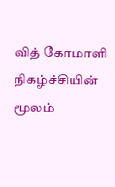வித் கோமாளி நிகழ்ச்சியின் மூலம்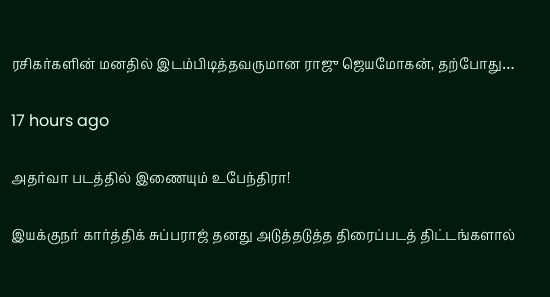ரசிகர்களின் மனதில் இடம்பிடித்தவருமான ராஜு ஜெயமோகன், தற்போது…

17 hours ago

அதர்வா படத்தில் இணையும் உபேந்திரா!

இயக்குநர் கார்த்திக் சுப்பராஜ் தனது அடுத்தடுத்த திரைப்படத் திட்டங்களால்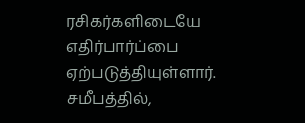ரசிகர்களிடையே எதிர்பார்ப்பை ஏற்படுத்தியுள்ளார். சமீபத்தில்,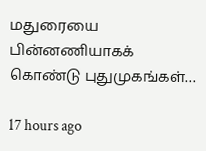மதுரையை பின்னணியாகக் கொண்டு புதுமுகங்கள்…

17 hours ago